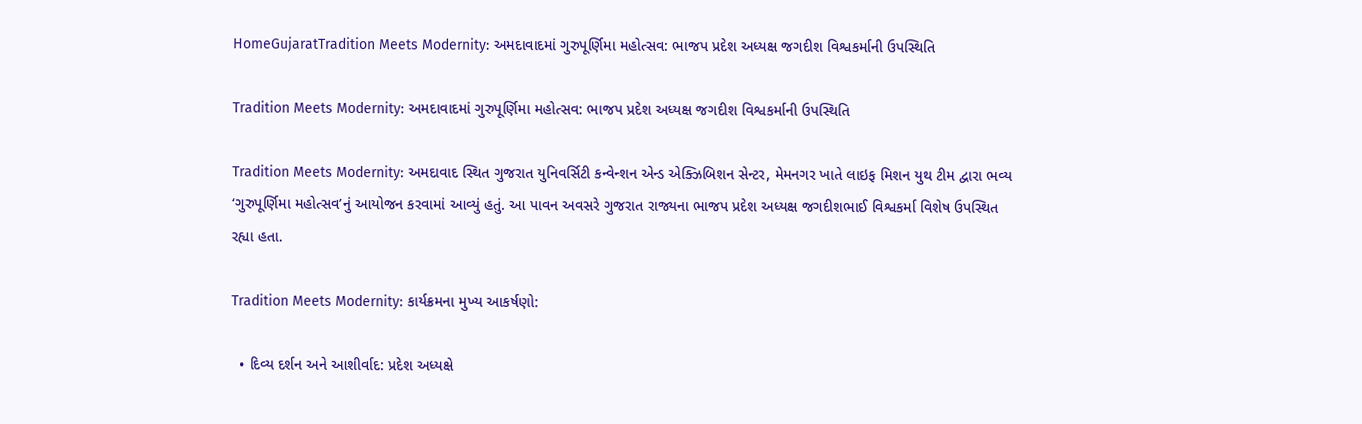HomeGujaratTradition Meets Modernity: અમદાવાદમાં ગુરુપૂર્ણિમા મહોત્સવ: ભાજપ પ્રદેશ અધ્યક્ષ જગદીશ વિશ્વકર્માની ઉપસ્થિતિ

Tradition Meets Modernity: અમદાવાદમાં ગુરુપૂર્ણિમા મહોત્સવ: ભાજપ પ્રદેશ અધ્યક્ષ જગદીશ વિશ્વકર્માની ઉપસ્થિતિ

Tradition Meets Modernity: અમદાવાદ સ્થિત ગુજરાત યુનિવર્સિટી કન્વેન્શન એન્ડ એક્ઝિબિશન સેન્ટર, મેમનગર ખાતે લાઇફ મિશન યુથ ટીમ દ્વારા ભવ્ય ‘ગુરુપૂર્ણિમા મહોત્સવ’નું આયોજન કરવામાં આવ્યું હતું. આ પાવન અવસરે ગુજરાત રાજ્યના ભાજપ પ્રદેશ અધ્યક્ષ જગદીશભાઈ વિશ્વકર્મા વિશેષ ઉપસ્થિત રહ્યા હતા.

Tradition Meets Modernity: કાર્યક્રમના મુખ્ય આકર્ષણો:

  • દિવ્ય દર્શન અને આશીર્વાદ: પ્રદેશ અધ્યક્ષે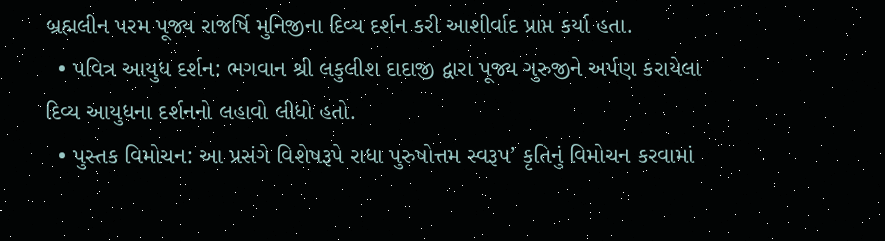બ્રહ્મલીન પરમ પૂજ્ય રાજર્ષિ મુનિજીના દિવ્ય દર્શન કરી આશીર્વાદ પ્રાપ્ત કર્યા હતા.
  • પવિત્ર આયુધ દર્શન: ભગવાન શ્રી લકુલીશ દાદાજી દ્વારા પૂજ્ય ગુરુજીને અર્પણ કરાયેલા દિવ્ય આયુધના દર્શનનો લહાવો લીધો હતો.
  • પુસ્તક વિમોચન: આ પ્રસંગે વિશેષરૂપે રાધા પુરુષોત્તમ સ્વરૂપ’ કૃતિનું વિમોચન કરવામાં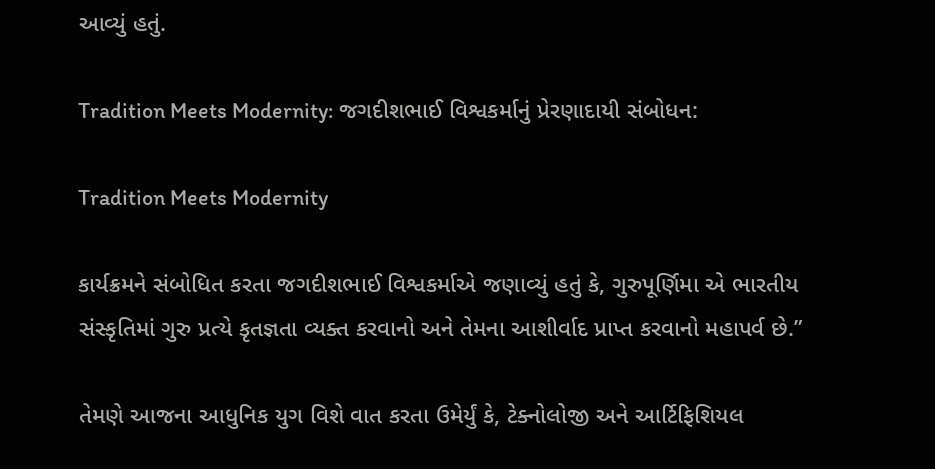આવ્યું હતું.

Tradition Meets Modernity: જગદીશભાઈ વિશ્વકર્માનું પ્રેરણાદાયી સંબોધન:

Tradition Meets Modernity

કાર્યક્રમને સંબોધિત કરતા જગદીશભાઈ વિશ્વકર્માએ જણાવ્યું હતું કે, ગુરુપૂર્ણિમા એ ભારતીય સંસ્કૃતિમાં ગુરુ પ્રત્યે કૃતજ્ઞતા વ્યક્ત કરવાનો અને તેમના આશીર્વાદ પ્રાપ્ત કરવાનો મહાપર્વ છે.”

તેમણે આજના આધુનિક યુગ વિશે વાત કરતા ઉમેર્યું કે, ટેક્નોલોજી અને આર્ટિફિશિયલ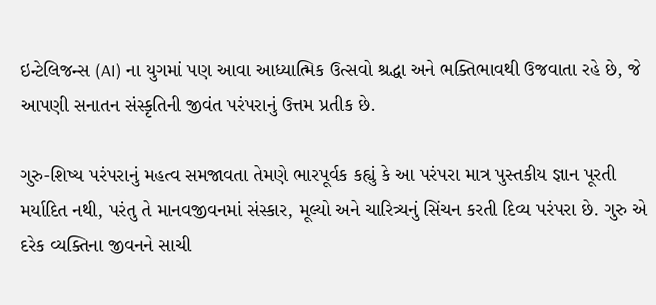ઇન્ટેલિજન્સ (AI) ના યુગમાં પણ આવા આધ્યાત્મિક ઉત્સવો શ્રદ્ધા અને ભક્તિભાવથી ઉજવાતા રહે છે, જે આપણી સનાતન સંસ્કૃતિની જીવંત પરંપરાનું ઉત્તમ પ્રતીક છે.

ગુરુ-શિષ્ય પરંપરાનું મહત્વ સમજાવતા તેમણે ભારપૂર્વક કહ્યું કે આ પરંપરા માત્ર પુસ્તકીય જ્ઞાન પૂરતી મર્યાદિત નથી, પરંતુ તે માનવજીવનમાં સંસ્કાર, મૂલ્યો અને ચારિત્ર્યનું સિંચન કરતી દિવ્ય પરંપરા છે. ગુરુ એ દરેક વ્યક્તિના જીવનને સાચી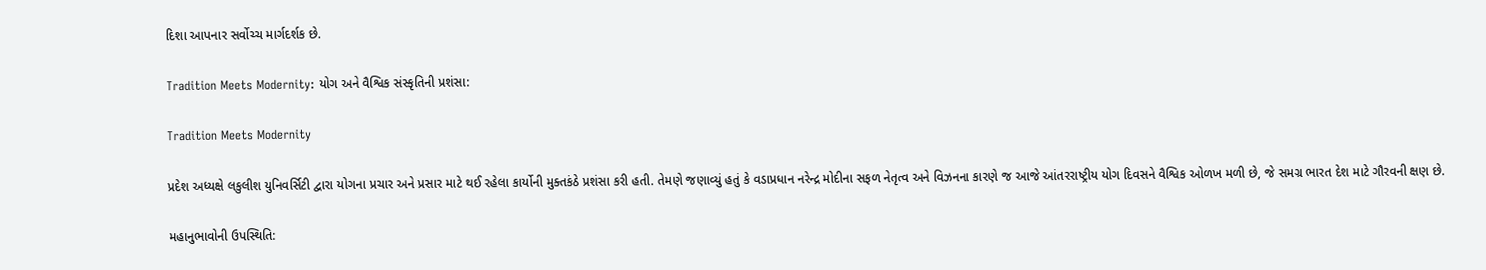દિશા આપનાર સર્વોચ્ચ માર્ગદર્શક છે.

Tradition Meets Modernity: યોગ અને વૈશ્વિક સંસ્કૃતિની પ્રશંસા:

Tradition Meets Modernity

પ્રદેશ અધ્યક્ષે લકુલીશ યુનિવર્સિટી દ્વારા યોગના પ્રચાર અને પ્રસાર માટે થઈ રહેલા કાર્યોની મુક્તકંઠે પ્રશંસા કરી હતી. તેમણે જણાવ્યું હતું કે વડાપ્રધાન નરેન્દ્ર મોદીના સફળ નેતૃત્વ અને વિઝનના કારણે જ આજે આંતરરાષ્ટ્રીય યોગ દિવસને વૈશ્વિક ઓળખ મળી છે, જે સમગ્ર ભારત દેશ માટે ગૌરવની ક્ષણ છે.

મહાનુભાવોની ઉપસ્થિતિ: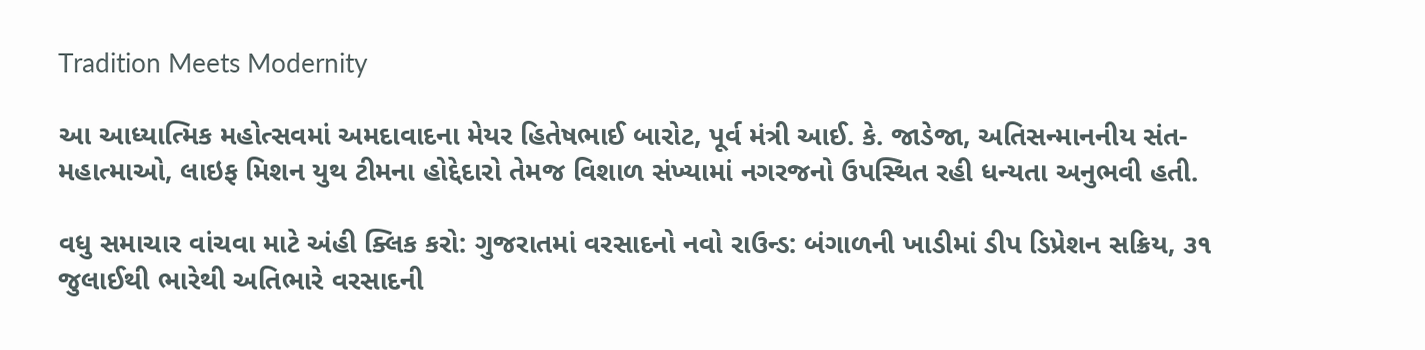Tradition Meets Modernity

આ આધ્યાત્મિક મહોત્સવમાં અમદાવાદના મેયર હિતેષભાઈ બારોટ, પૂર્વ મંત્રી આઈ. કે. જાડેજા, અતિસન્માનનીય સંત-મહાત્માઓ, લાઇફ મિશન યુથ ટીમના હોદ્દેદારો તેમજ વિશાળ સંખ્યામાં નગરજનો ઉપસ્થિત રહી ધન્યતા અનુભવી હતી.

વધુ સમાચાર વાંચવા માટે અંહી ક્લિક કરો: ગુજરાતમાં વરસાદનો નવો રાઉન્ડ: બંગાળની ખાડીમાં ડીપ ડિપ્રેશન સક્રિય, ૩૧ જુલાઈથી ભારેથી અતિભારે વરસાદની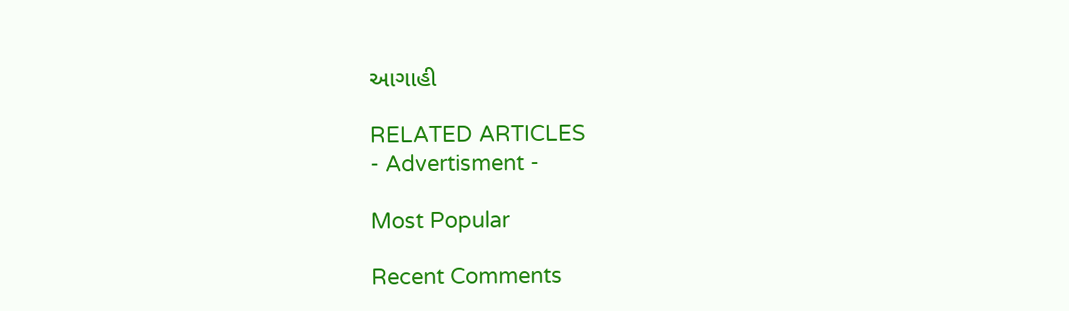આગાહી

RELATED ARTICLES
- Advertisment -

Most Popular

Recent Comments